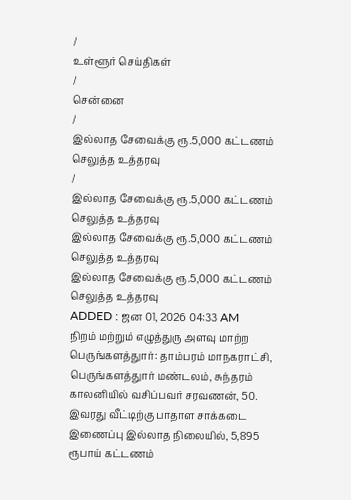/
உள்ளூர் செய்திகள்
/
சென்னை
/
இல்லாத சேவைக்கு ரூ.5,000 கட்டணம் செலுத்த உத்தரவு
/
இல்லாத சேவைக்கு ரூ.5,000 கட்டணம் செலுத்த உத்தரவு
இல்லாத சேவைக்கு ரூ.5,000 கட்டணம் செலுத்த உத்தரவு
இல்லாத சேவைக்கு ரூ.5,000 கட்டணம் செலுத்த உத்தரவு
ADDED : ஜன 01, 2026 04:33 AM
நிறம் மற்றும் எழுத்துரு அளவு மாற்ற
பெருங்களத்துார்: தாம்பரம் மாநகராட்சி, பெருங்களத்துார் மண்டலம், சுந்தரம் காலனியில் வசிப்பவர் சரவணன், 50. இவரது வீட்டிற்கு பாதாள சாக்கடை இணைப்பு இல்லாத நிலையில், 5,895 ரூபாய் கட்டணம்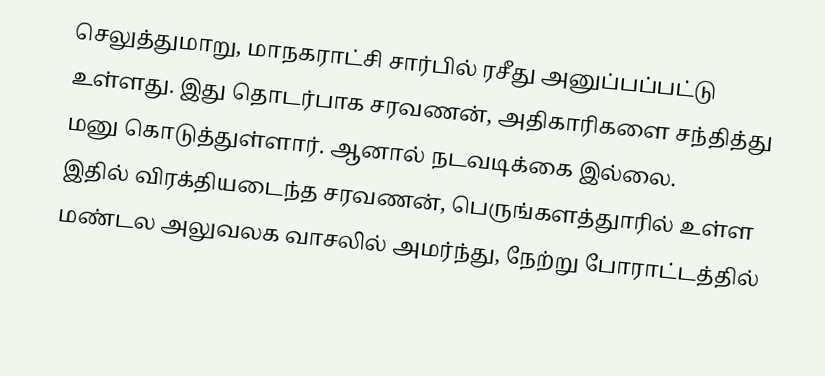செலுத்துமாறு, மாநகராட்சி சார்பில் ரசீது அனுப்பப்பட்டு உள்ளது. இது தொடர்பாக சரவணன், அதிகாரிகளை சந்தித்து மனு கொடுத்துள்ளார். ஆனால் நடவடிக்கை இல்லை.
இதில் விரக்தியடைந்த சரவணன், பெருங்களத்துாரில் உள்ள மண்டல அலுவலக வாசலில் அமர்ந்து, நேற்று போராட்டத்தில்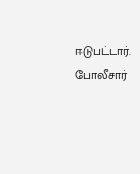ஈடுபட்டார். போலீசார்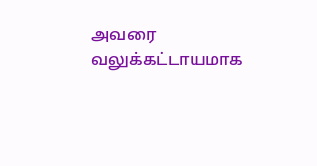அவரை வலுக்கட்டாயமாக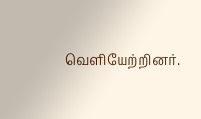வெளியேற்றினர்.